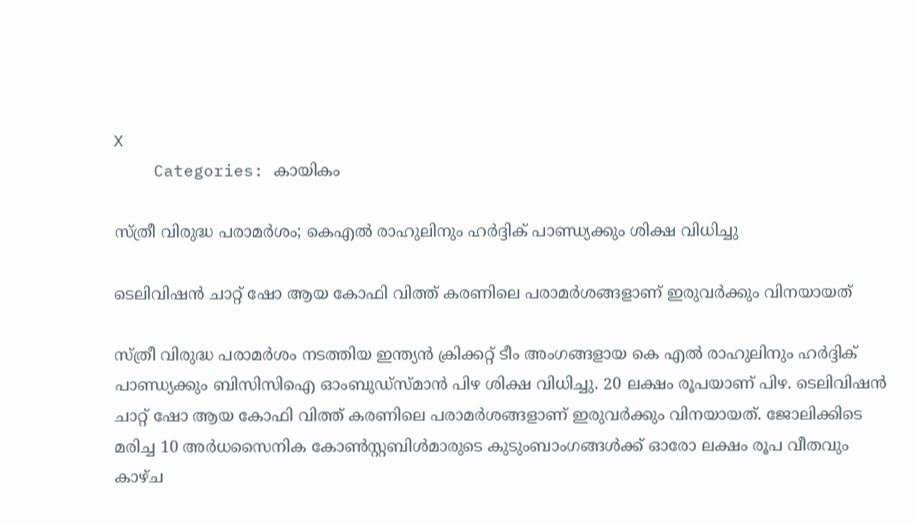X
    Categories: കായികം

സ്ത്രീ വിരുദ്ധ പരാമര്‍ശം; കെഎല്‍ രാഹുലിനും ഹര്‍ദ്ദിക് പാണ്ഡ്യക്കും ശിക്ഷ വിധിച്ചു

ടെലിവിഷന്‍ ചാറ്റ് ഷോ ആയ കോഫി വിത്ത് കരണിലെ പരാമര്‍ശങ്ങളാണ് ഇരുവര്‍ക്കും വിനയായത്

സ്ത്രീ വിരുദ്ധ പരാമര്‍ശം നടത്തിയ ഇന്ത്യന്‍ ക്രിക്കറ്റ് ടീം അംഗങ്ങളായ കെ എല്‍ രാഹുലിനും ഹര്‍ദ്ദിക് പാണ്ഡ്യക്കും ബിസിസിഐ ഓംബുഡ്‌സ്മാന്‍ പിഴ ശിക്ഷ വിധിച്ചു. 20 ലക്ഷം രൂപയാണ് പിഴ. ടെലിവിഷന്‍ ചാറ്റ് ഷോ ആയ കോഫി വിത്ത് കരണിലെ പരാമര്‍ശങ്ങളാണ് ഇരുവര്‍ക്കും വിനയായത്. ജോലിക്കിടെ മരിച്ച 10 അര്‍ധസൈനിക കോണ്‍സ്റ്റബിള്‍മാരുടെ കുടുംബാംഗങ്ങള്‍ക്ക് ഓരോ ലക്ഷം രൂപ വീതവും കാഴ്ച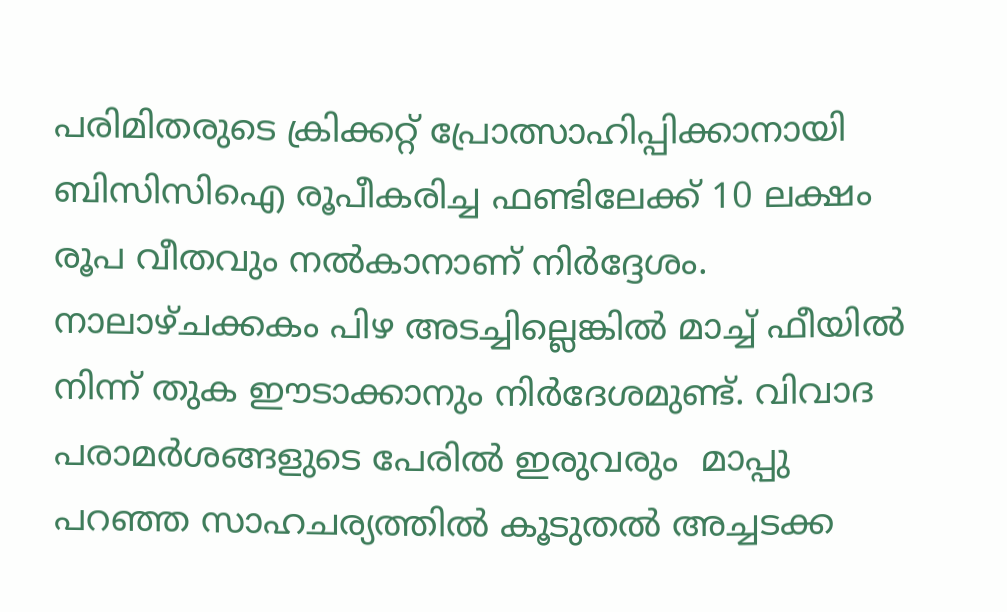പരിമിതരുടെ ക്രിക്കറ്റ് പ്രോത്സാഹിപ്പിക്കാനായി ബിസിസിഐ രൂപീകരിച്ച ഫണ്ടിലേക്ക് 10 ലക്ഷം രൂപ വീതവും നല്‍കാനാണ് നിര്‍ദ്ദേശം. നാലാഴ്ചക്കകം പിഴ അടച്ചില്ലെങ്കില്‍ മാച്ച് ഫീയില്‍ നിന്ന് തുക ഈടാക്കാനും നിര്‍ദേശമുണ്ട്. വിവാദ പരാമര്‍ശങ്ങളുടെ പേരില്‍ ഇരുവരും  മാപ്പു പറഞ്ഞ സാഹചര്യത്തില്‍ കൂടുതല്‍ അച്ചടക്ക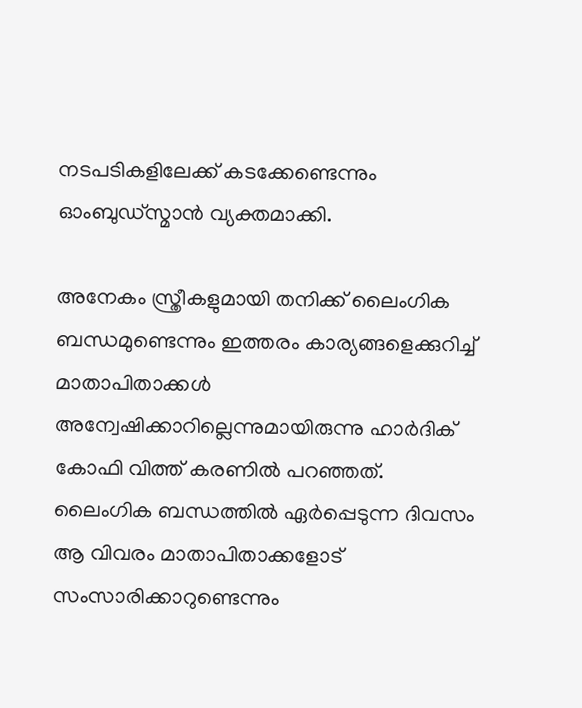നടപടികളിലേക്ക് കടക്കേണ്ടെന്നും ഓംബുഡ്‌സ്മാന്‍ വ്യക്തമാക്കി.

അനേകം സ്ത്രീകളുമായി തനിക്ക് ലൈംഗിക ബന്ധമുണ്ടെന്നും ഇത്തരം കാര്യങ്ങളെക്കുറിച്ച് മാതാപിതാക്കള്‍ അന്വേഷിക്കാറില്ലെന്നുമായിരുന്നു ഹാര്‍ദിക് കോഫി വിത്ത് കരണില്‍ പറഞ്ഞത്. ലൈംഗിക ബന്ധത്തില്‍ ഏര്‍പ്പെടുന്ന ദിവസം ആ വിവരം മാതാപിതാക്കളോട് സംസാരിക്കാറുണ്ടെന്നും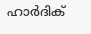ഹാര്‍ദിക്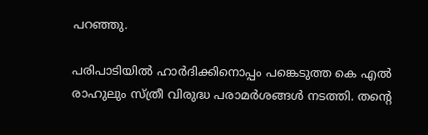പറഞ്ഞു.

പരിപാടിയില്‍ ഹാര്‍ദിക്കിനൊപ്പം പങ്കെടുത്ത കെ എല്‍ രാഹുലും സ്ത്രീ വിരുദ്ധ പരാമര്‍ശങ്ങള്‍ നടത്തി. തന്റെ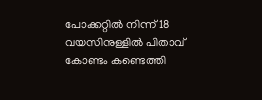പോക്കറ്റില്‍ നിന്ന് 18 വയസിനുള്ളില്‍ പിതാവ് കോണ്ടം കണ്ടെത്തി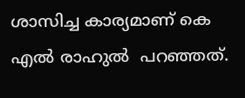ശാസിച്ച കാര്യമാണ് കെ എല്‍ രാഹുല്‍  പറഞ്ഞത്.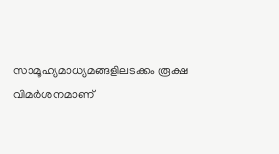സാമൂഹ്യമാധ്യമങ്ങളിലടക്കം രൂക്ഷ വിമര്‍ശനമാണ്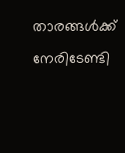താരങ്ങള്‍ക്ക്  നേരിടേണ്ടി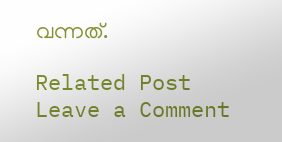വന്നത്.

Related Post
Leave a Comment